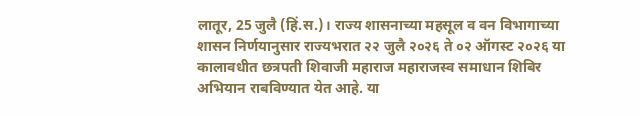लातूर, 25 जुलै (हिं.स.)। राज्य शासनाच्या महसूल व वन विभागाच्या शासन निर्णयानुसार राज्यभरात २२ जुलै २०२६ ते ०२ ऑगस्ट २०२६ या कालावधीत छत्रपती शिवाजी महाराज महाराजस्व समाधान शिबिर अभियान राबविण्यात येत आहे. या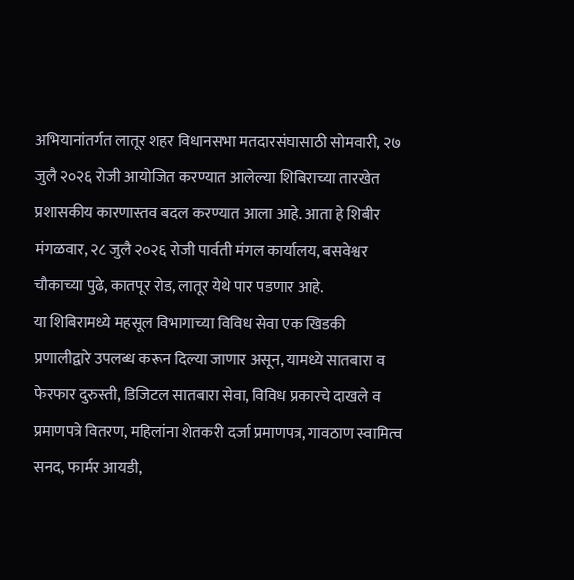अभियानांतर्गत लातूर शहर विधानसभा मतदारसंघासाठी सोमवारी, २७ जुलै २०२६ रोजी आयोजित करण्यात आलेल्या शिबिराच्या तारखेत प्रशासकीय कारणास्तव बदल करण्यात आला आहे. आता हे शिबीर मंगळवार, २८ जुलै २०२६ रोजी पार्वती मंगल कार्यालय, बसवेश्वर चौकाच्या पुढे, कातपूर रोड, लातूर येथे पार पडणार आहे.
या शिबिरामध्ये महसूल विभागाच्या विविध सेवा एक खिडकी प्रणालीद्वारे उपलब्ध करून दिल्या जाणार असून, यामध्ये सातबारा व फेरफार दुरुस्ती, डिजिटल सातबारा सेवा, विविध प्रकारचे दाखले व प्रमाणपत्रे वितरण, महिलांना शेतकरी दर्जा प्रमाणपत्र, गावठाण स्वामित्व सनद, फार्मर आयडी,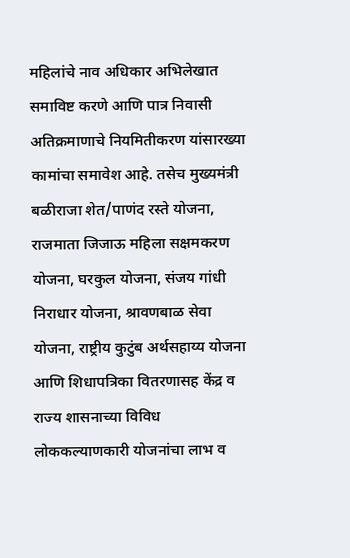महिलांचे नाव अधिकार अभिलेखात समाविष्ट करणे आणि पात्र निवासी अतिक्रमाणाचे नियमितीकरण यांसारख्या कामांचा समावेश आहे. तसेच मुख्यमंत्री बळीराजा शेत/पाणंद रस्ते योजना, राजमाता जिजाऊ महिला सक्षमकरण योजना, घरकुल योजना, संजय गांधी निराधार योजना, श्रावणबाळ सेवा योजना, राष्ट्रीय कुटुंब अर्थसहाय्य योजना आणि शिधापत्रिका वितरणासह केंद्र व राज्य शासनाच्या विविध लोककल्याणकारी योजनांचा लाभ व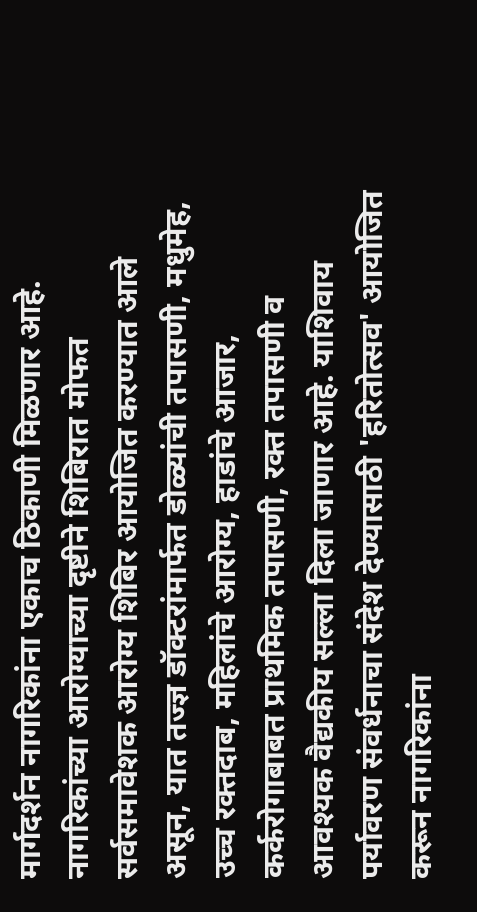मार्गदर्शन नागरिकांना एकाच ठिकाणी मिळणार आहे.
नागरिकांच्या आरोग्याच्या दृष्टीने शिबिरात मोफत सर्वसमावेशक आरोग्य शिबिर आयोजित करण्यात आले असून, यात तज्ज्ञ डॉक्टरांमार्फत डोळ्यांची तपासणी, मधुमेह, उच्च रक्तदाब, महिलांचे आरोग्य, हाडांचे आजार, कर्करोगाबाबत प्राथमिक तपासणी, रक्त तपासणी व आवश्यक वैद्यकीय सल्ला दिला जाणार आहे. याशिवाय पर्यावरण संवर्धनाचा संदेश देण्यासाठी 'हरितोत्सव' आयोजित करून नागरिकांना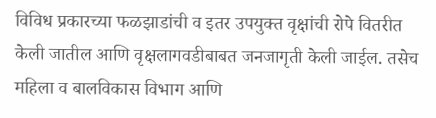विविध प्रकारच्या फळझाडांची व इतर उपयुक्त वृक्षांची रोपे वितरीत केली जातील आणि वृक्षलागवडीबाबत जनजागृती केली जाईल. तसेच महिला व बालविकास विभाग आणि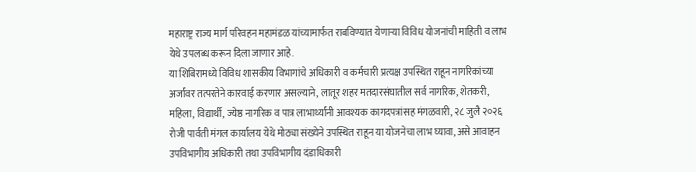महाराष्ट्र राज्य मार्ग परिवहन महामंडळ यांच्यामार्फत राबविण्यात येणाऱ्या विविध योजनांची माहिती व लाभ येथे उपलब्ध करून दिला जाणार आहे.
या शिबिरामध्ये विविध शासकीय विभागांचे अधिकारी व कर्मचारी प्रत्यक्ष उपस्थित राहून नागरिकांच्या अर्जांवर तत्परतेने कारवाई करणार असल्याने, लातूर शहर मतदारसंघातील सर्व नागरिक, शेतकरी, महिला, विद्यार्थी, ज्येष्ठ नागरिक व पात्र लाभार्थ्यांनी आवश्यक कागदपत्रांसह मंगळवारी, २८ जुलै २०२६ रोजी पार्वती मंगल कार्यालय येथे मोठ्या संख्येने उपस्थित राहून या योजनेचा लाभ घ्यावा, असे आवाहन उपविभागीय अधिकारी तथा उपविभागीय दंडाधिकारी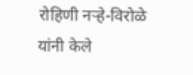रोहिणी नऱ्हे-विरोळे यांनी केले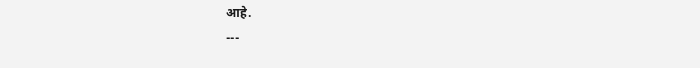आहे.
---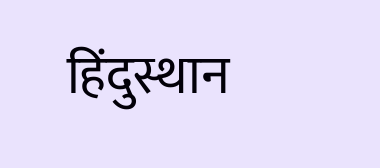हिंदुस्थान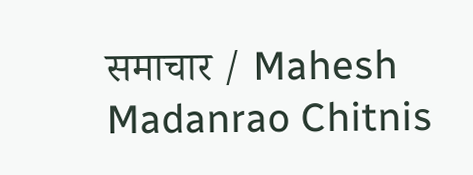समाचार / Mahesh Madanrao Chitnis